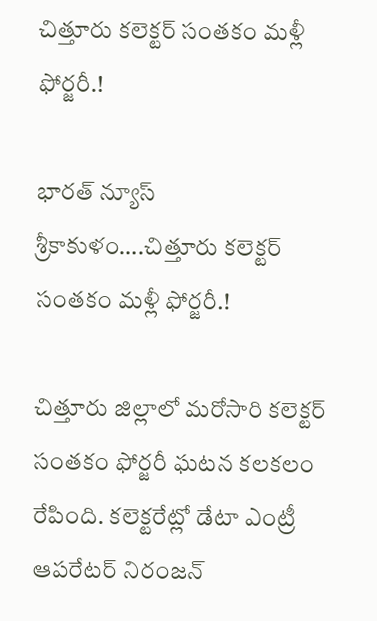చిత్తూరు కలెక్టర్ సంతకం మళ్లీ ఫోర్జరీ.!

భారత్ న్యూస్ శ్రీకాకుళం….చిత్తూరు కలెక్టర్ సంతకం మళ్లీ ఫోర్జరీ.!

చిత్తూరు జిల్లాలో మరోసారి కలెక్టర్ సంతకం ఫోర్జరీ ఘటన కలకలం రేపింది. కలెక్టరేట్లో డేటా ఎంట్రీ ఆపరేటర్ నిరంజన్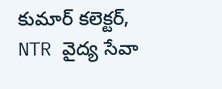కుమార్ కలెక్టర్, NTR వైద్య సేవా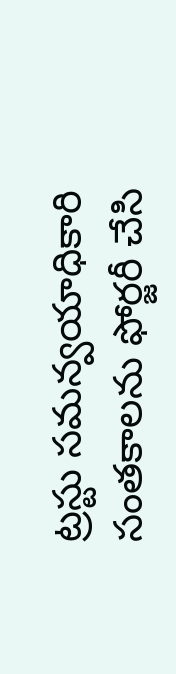ట్రస్టు సమన్వయాధికారి సంతకాలను ఫోర్జరీ చేసి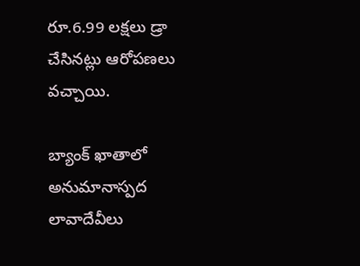రూ.6.99 లక్షలు డ్రా చేసినట్లు ఆరోపణలు వచ్చాయి.

బ్యాంక్ ఖాతాలో అనుమానాస్పద లావాదేవీలు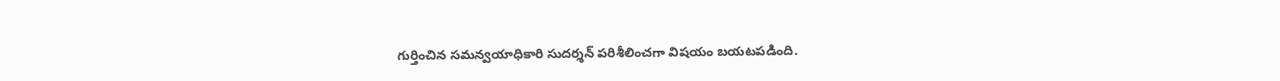గుర్తించిన సమన్వయాధికారి సుదర్శన్ పరిశీలించగా విషయం బయటపడింది.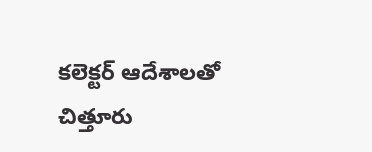కలెక్టర్ ఆదేశాలతో చిత్తూరు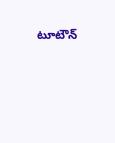టూటౌన్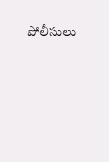పోలీసులు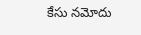కేసు నమోదు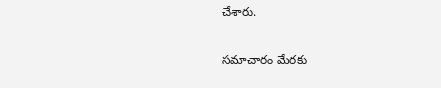చేశారు.

సమాచారం మేరకు